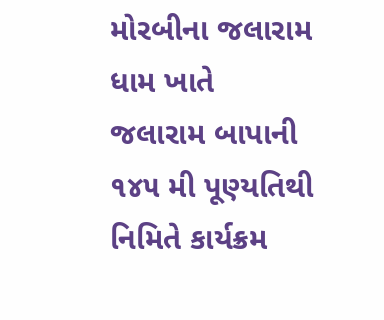મોરબીના જલારામ ધામ ખાતે જલારામ બાપાની ૧૪૫ મી પૂણ્યતિથી નિમિતે કાર્યક્રમ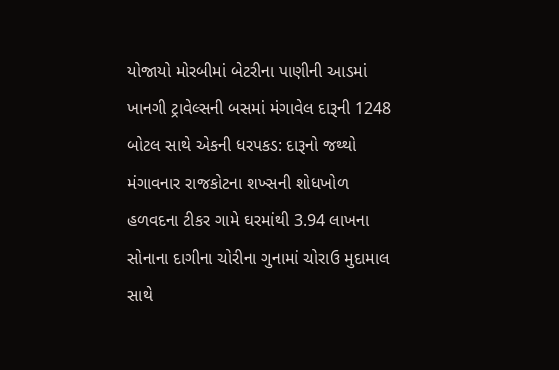યોજાયો મોરબીમાં બેટરીના પાણીની આડમાં ખાનગી ટ્રાવેલ્સની બસમાં મંગાવેલ દારૂની 1248 બોટલ સાથે એકની ધરપકડ: દારૂનો જથ્થો મંગાવનાર રાજકોટના શખ્સની શોધખોળ હળવદના ટીકર ગામે ઘરમાંથી 3.94 લાખના સોનાના દાગીના ચોરીના ગુનામાં ચોરાઉ મુદામાલ સાથે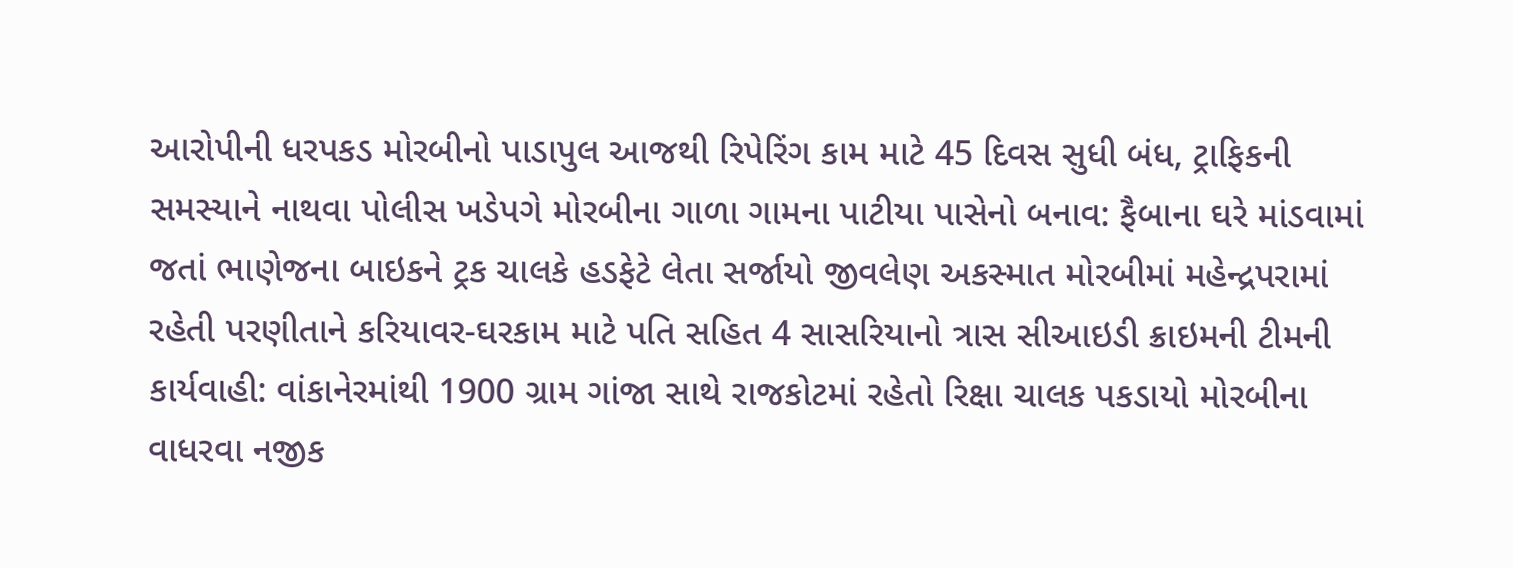આરોપીની ધરપકડ મોરબીનો પાડાપુલ આજથી રિપેરિંગ કામ માટે 45 દિવસ સુધી બંધ, ટ્રાફિકની સમસ્યાને નાથવા પોલીસ ખડેપગે મોરબીના ગાળા ગામના પાટીયા પાસેનો બનાવ: ફૈબાના ઘરે માંડવામાં જતાં ભાણેજના બાઇકને ટ્રક ચાલકે હડફેટે લેતા સર્જાયો જીવલેણ અકસ્માત મોરબીમાં મહેન્દ્રપરામાં રહેતી પરણીતાને કરિયાવર-ઘરકામ માટે પતિ સહિત 4 સાસરિયાનો ત્રાસ સીઆઇડી ક્રાઇમની ટીમની કાર્યવાહી: વાંકાનેરમાંથી 1900 ગ્રામ ગાંજા સાથે રાજકોટમાં રહેતો રિક્ષા ચાલક પકડાયો મોરબીના વાધરવા નજીક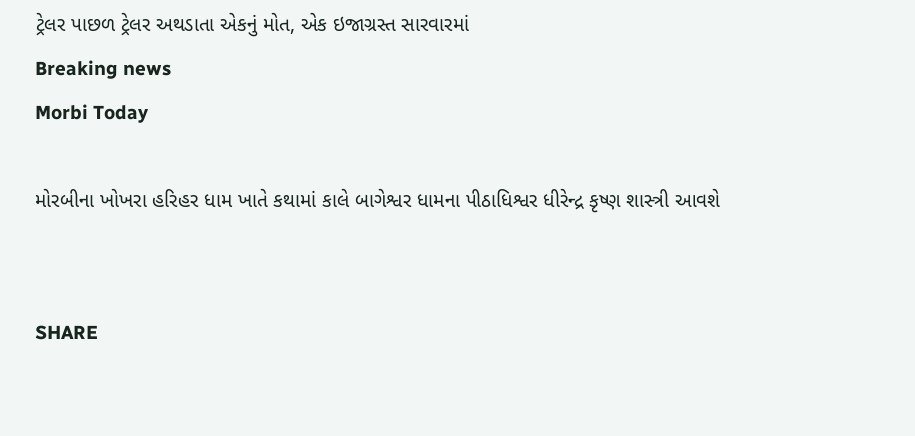ટ્રેલર પાછળ ટ્રેલર અથડાતા એકનું મોત, એક ઇજાગ્રસ્ત સારવારમાં
Breaking news
Morbi Today

મોરબીના ખોખરા હરિહર ધામ ખાતે કથામાં કાલે બાગેશ્વર ધામના પીઠાધિશ્વર ધીરેન્દ્ર કૃષ્ણ શાસ્ત્રી આવશે


SHARE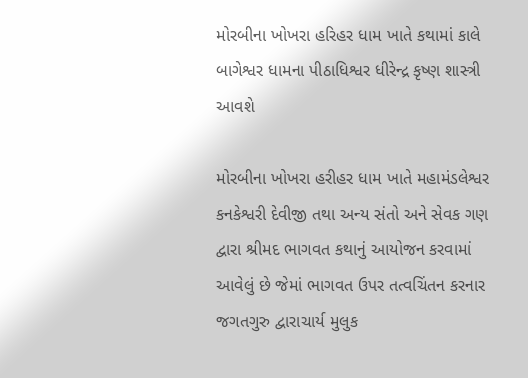મોરબીના ખોખરા હરિહર ધામ ખાતે કથામાં કાલે બાગેશ્વર ધામના પીઠાધિશ્વર ધીરેન્દ્ર કૃષ્ણ શાસ્ત્રી આવશે

મોરબીના ખોખરા હરીહર ધામ ખાતે મહામંડલેશ્વર કનકેશ્વરી દેવીજી તથા અન્ય સંતો અને સેવક ગણ દ્વારા શ્રીમદ ભાગવત કથાનું આયોજન કરવામાં આવેલું છે જેમાં ભાગવત ઉપર તત્વચિંતન કરનાર જગતગુરુ દ્વારાચાર્ય મુલુક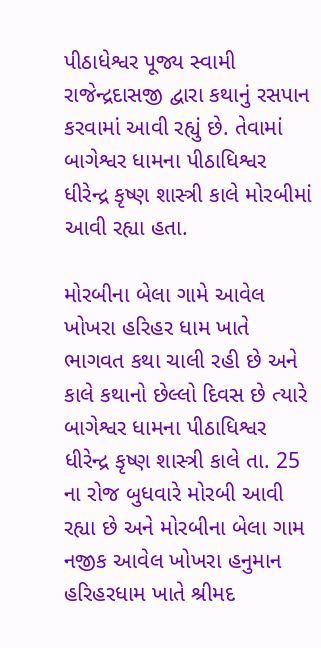પીઠાધેશ્વર પૂજ્ય સ્વામી રાજેન્દ્રદાસજી દ્વારા કથાનું રસપાન કરવામાં આવી રહ્યું છે. તેવામાં બાગેશ્વર ધામના પીઠાધિશ્વર ધીરેન્દ્ર કૃષ્ણ શાસ્ત્રી કાલે મોરબીમાં આવી રહ્યા હતા.

મોરબીના બેલા ગામે આવેલ ખોખરા હરિહર ધામ ખાતે ભાગવત કથા ચાલી રહી છે અને કાલે કથાનો છેલ્લો દિવસ છે ત્યારે બાગેશ્વર ધામના પીઠાધિશ્વર ધીરેન્દ્ર કૃષ્ણ શાસ્ત્રી કાલે તા. 25 ના રોજ બુધવારે મોરબી આવી રહ્યા છે અને મોરબીના બેલા ગામ નજીક આવેલ ખોખરા હનુમાન હરિહરધામ ખાતે શ્રીમદ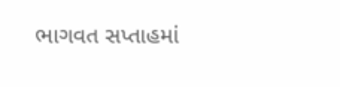ભાગવત સપ્તાહમાં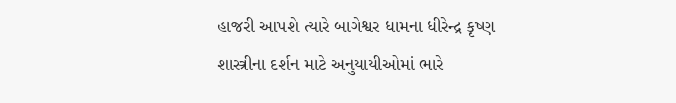હાજરી આપશે ત્યારે બાગેશ્વર ધામના ધીરેન્દ્ર કૃષ્ણ શાસ્ત્રીના દર્શન માટે અનુયાયીઓમાં ભારે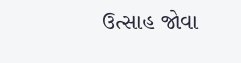ઉત્સાહ જોવા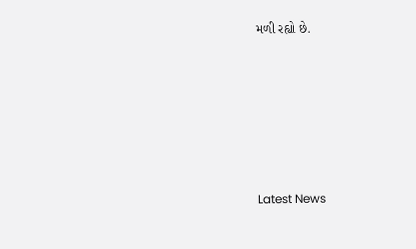મળી રહ્યો છે.






Latest News